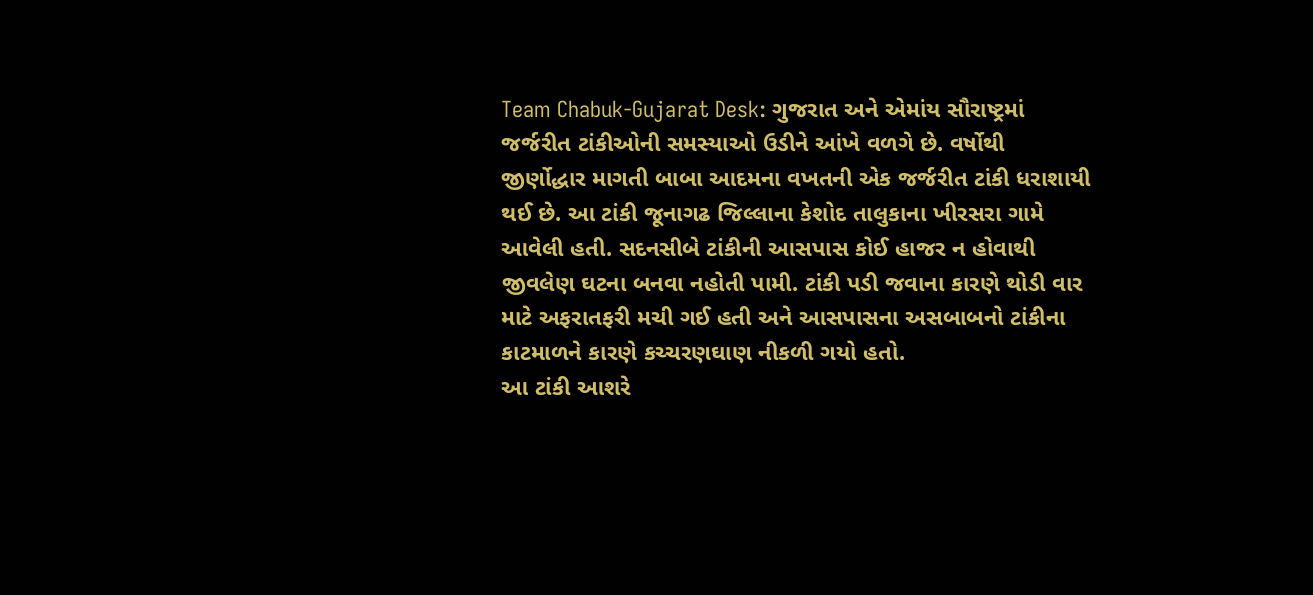Team Chabuk-Gujarat Desk: ગુજરાત અને એમાંય સૌરાષ્ટ્રમાં જર્જરીત ટાંકીઓની સમસ્યાઓ ઉડીને આંખે વળગે છે. વર્ષોથી જીર્ણોદ્ધાર માગતી બાબા આદમના વખતની એક જર્જરીત ટાંકી ધરાશાયી થઈ છે. આ ટાંકી જૂનાગઢ જિલ્લાના કેશોદ તાલુકાના ખીરસરા ગામે આવેલી હતી. સદનસીબે ટાંકીની આસપાસ કોઈ હાજર ન હોવાથી જીવલેણ ઘટના બનવા નહોતી પામી. ટાંકી પડી જવાના કારણે થોડી વાર માટે અફરાતફરી મચી ગઈ હતી અને આસપાસના અસબાબનો ટાંકીના કાટમાળને કારણે કચ્ચરણઘાણ નીકળી ગયો હતો.
આ ટાંકી આશરે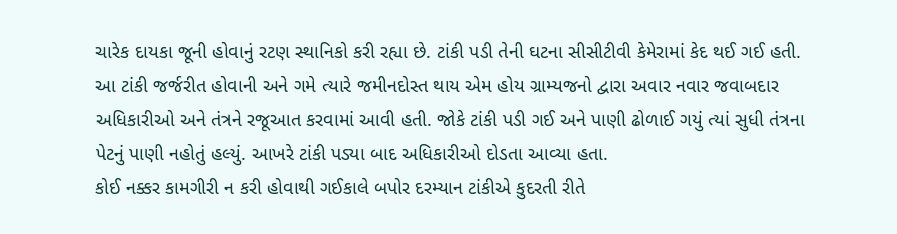ચારેક દાયકા જૂની હોવાનું રટણ સ્થાનિકો કરી રહ્યા છે. ટાંકી પડી તેની ઘટના સીસીટીવી કેમેરામાં કેદ થઈ ગઈ હતી. આ ટાંકી જર્જરીત હોવાની અને ગમે ત્યારે જમીનદોસ્ત થાય એમ હોય ગ્રામ્યજનો દ્વારા અવાર નવાર જવાબદાર અધિકારીઓ અને તંત્રને રજૂઆત કરવામાં આવી હતી. જોકે ટાંકી પડી ગઈ અને પાણી ઢોળાઈ ગયું ત્યાં સુધી તંત્રના પેટનું પાણી નહોતું હલ્યું. આખરે ટાંકી પડ્યા બાદ અધિકારીઓ દોડતા આવ્યા હતા.
કોઈ નક્કર કામગીરી ન કરી હોવાથી ગઈકાલે બપોર દરમ્યાન ટાંકીએ કુદરતી રીતે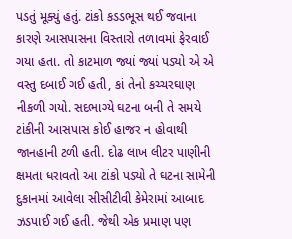પડતું મૂક્યું હતું. ટાંકો કડડભૂસ થઈ જવાના કારણે આસપાસના વિસ્તારો તળાવમાં ફેરવાઈ ગયા હતા. તો કાટમાળ જ્યાં જ્યાં પડ્યો એ એ વસ્તુ દબાઈ ગઈ હતી, કાં તેનો કચ્ચરઘાણ નીકળી ગયો. સદભાગ્યે ઘટના બની તે સમયે ટાંકીની આસપાસ કોઈ હાજર ન હોવાથી જાનહાની ટળી હતી. દોઢ લાખ લીટર પાણીની ક્ષમતા ધરાવતો આ ટાંકો પડ્યો તે ઘટના સામેની દુકાનમાં આવેલા સીસીટીવી કેમેરામાં આબાદ ઝડપાઈ ગઈ હતી. જેથી એક પ્રમાણ પણ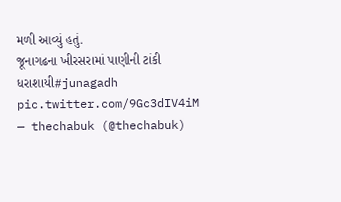મળી આવ્યું હતું.
જૂનાગઢના ખીરસરામાં પાણીની ટાંકી ધરાશાયી#junagadh pic.twitter.com/9Gc3dIV4iM
— thechabuk (@thechabuk)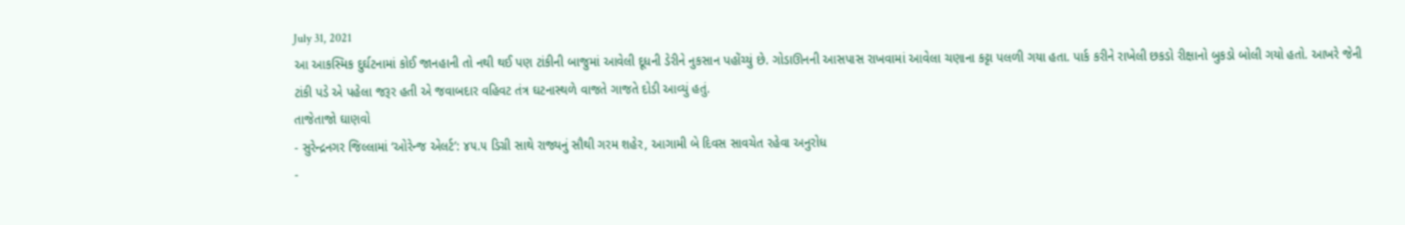July 31, 2021
આ આકસ્મિક દુર્ઘટનામાં કોઈ જાનહાની તો નથી થઈ પણ ટાંકીની બાજુમાં આવેલી દૂધની ડેરીને નુકસાન પહોંચ્યું છે. ગોડાઊનની આસપાસ રાખવામાં આવેલા ચણાના કટ્ટા પલળી ગયા હતા. પાર્ક કરીને રાખેલી છકડો રીક્ષાનો બુકડો બોલી ગયો હતો. આખરે જેની ટાંકી પડે એ પહેલા જરૂર હતી એ જવાબદાર વહિવટ તંત્ર ઘટનાસ્થળે વાજતે ગાજતે દોડી આવ્યું હતું.
તાજેતાજો ઘાણવો
- સુરેન્દ્રનગર જિલ્લામાં ‘ઓરેન્જ એલર્ટ’: ૪૫.૫ ડિગ્રી સાથે રાજ્યનું સૌથી ગરમ શહેર, આગામી બે દિવસ સાવચેત રહેવા અનુરોધ
-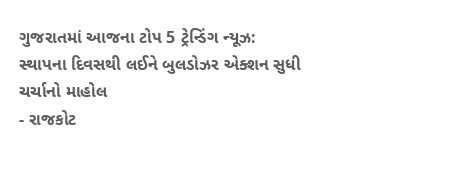ગુજરાતમાં આજના ટોપ 5 ટ્રેન્ડિંગ ન્યૂઝ: સ્થાપના દિવસથી લઈને બુલડોઝર એક્શન સુધી ચર્ચાનો માહોલ
- રાજકોટ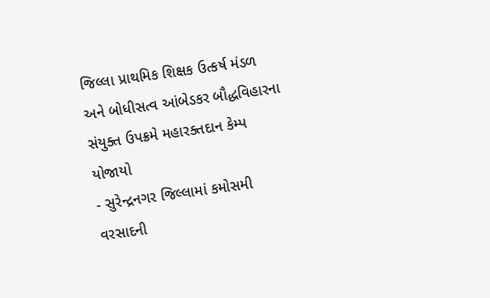જિલ્લા પ્રાથમિક શિક્ષક ઉત્કર્ષ મંડળ અને બોધીસત્વ આંબેડકર બૌદ્ધવિહારના સંયુક્ત ઉપક્રમે મહારક્તદાન કેમ્પ યોજાયો
- સુરેન્દ્રનગર જિલ્લામાં કમોસમી વરસાદની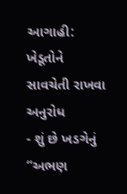આગાહી: ખેડૂતોને સાવચેતી રાખવા અનુરોધ
- શું છે ખડગેનું “અભણ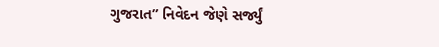ગુજરાત” નિવેદન જેણે સર્જ્યું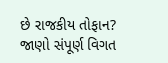છે રાજકીય તોફાન? જાણો સંપૂર્ણ વિગત